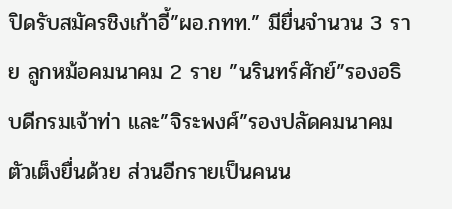ปิดรับสมัครชิงเก้าอี้”ผอ.กทท.” มียื่นจำนวน 3 ราย ลูกหม้อคมนาคม 2 ราย ”นรินทร์ศักย์”รองอธิบดีกรมเจ้าท่า และ”จิระพงศ์”รองปลัดคมนาคม ตัวเต็งยื่นด้วย ส่วนอีกรายเป็นคนน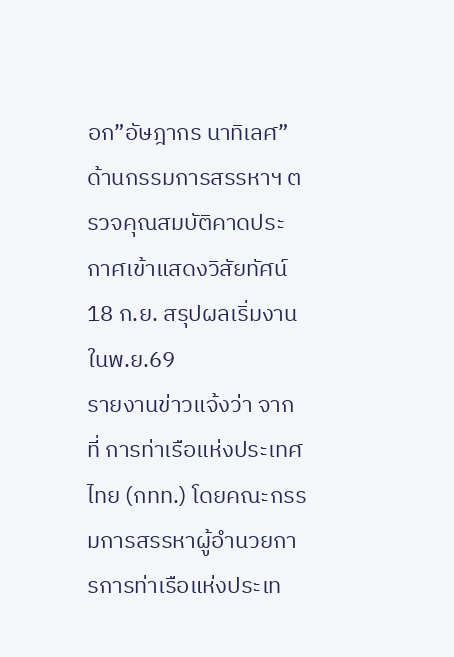อก”อัษฎากร นาทิเลศ” ด้านกรรมการสรรหาฯ ตรวจคุณสมบัติคาดประกาศเข้าแสดงวิสัยทัศน์ 18 ก.ย. สรุปผลเริ่มงาน ในพ.ย.69
รายงานข่าวแจ้งว่า จากที่ การท่าเรือแห่งประเทศไทย (กทท.) โดยคณะกรรมการสรรหาผู้อำนวยการการท่าเรือแห่งประเท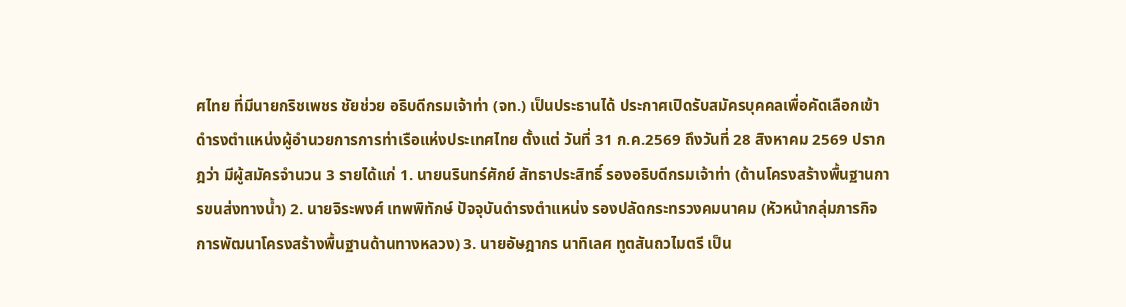ศไทย ที่มีนายกริชเพชร ชัยช่วย อธิบดีกรมเจ้าท่า (จท.) เป็นประธานได้ ประกาศเปิดรับสมัครบุคคลเพื่อคัดเลือกเข้าดำรงตำแหน่งผู้อำนวยการการท่าเรือแห่งประเทศไทย ตั้งแต่ วันที่ 31 ก.ค.2569 ถึงวันที่ 28 สิงหาคม 2569 ปรากฎว่า มีผู้สมัครจำนวน 3 รายได้แก่ 1. นายนรินทร์ศักย์ สัทธาประสิทธิ์ รองอธิบดีกรมเจ้าท่า (ด้านโครงสร้างพื้นฐานการขนส่งทางน้ำ) 2. นายจิระพงศ์ เทพพิทักษ์ ปัจจุบันดำรงตำแหน่ง รองปลัดกระทรวงคมนาคม (หัวหน้ากลุ่มภารกิจการพัฒนาโครงสร้างพื้นฐานด้านทางหลวง) 3. นายอัษฎากร นาทิเลศ ทูตสันถวไมตรี เป็น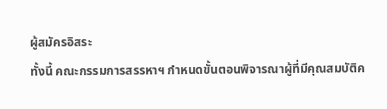ผู้สมัครอิสระ
ทั้งนี้ คณะกรรมการสรรหาฯ กำหนดขั้นตอนพิจารณาผู้ที่มีคุณสมบัติค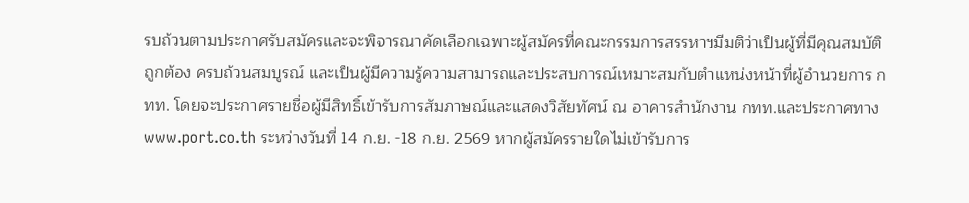รบถ้วนตามประกาศรับสมัครและจะพิจารณาคัดเลือกเฉพาะผู้สมัครที่คณะกรรมการสรรหาฯมีมติว่าเป็นผู้ที่มีคุณสมบัติถูกต้อง ครบถ้วนสมบูรณ์ และเป็นผู้มีความรู้ความสามารถและประสบการณ์เหมาะสมกับตำแหน่งหน้าที่ผู้อำนวยการ กทท. โดยจะประกาศรายชื่อผู้มีสิทธิ์เข้ารับการสัมภาษณ์และแสดงวิสัยทัศน์ ณ อาคารสำนักงาน กทท.และประกาศทาง www.port.co.th ระหว่างวันที่ 14 ก.ย. -18 ก.ย. 2569 หากผู้สมัครรายใดไม่เข้ารับการ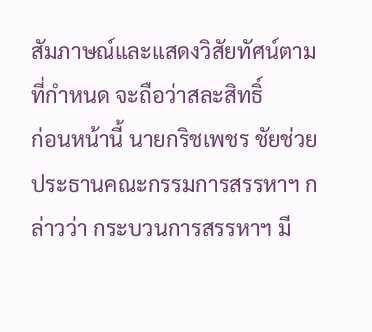สัมภาษณ์และแสดงวิสัยทัศน์ตามที่กำหนด จะถือว่าสละสิทธิ์
ก่อนหน้านี้ นายกริชเพชร ชัยช่วย ประธานคณะกรรมการสรรหาฯ กล่าวว่า กระบวนการสรรหาฯ มี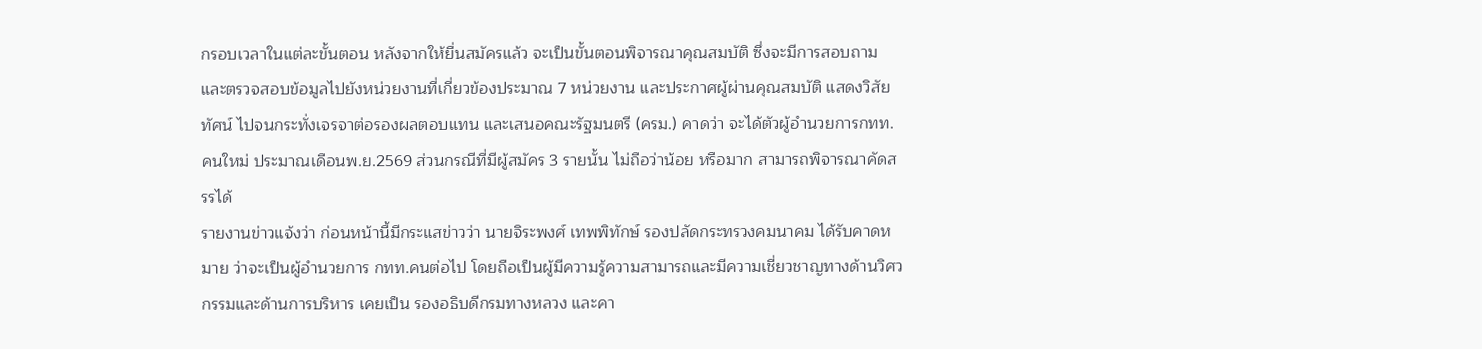กรอบเวลาในแต่ละขั้นตอน หลังจากให้ยื่นสมัครแล้ว จะเป็นขั้นตอนพิจารณาคุณสมบัติ ซึ่งจะมีการสอบถามและตรวจสอบข้อมูลไปยังหน่วยงานที่เกี่ยวข้องประมาณ 7 หน่วยงาน และประกาศผู้ผ่านคุณสมบัติ แสดงวิสัยทัศน์ ไปจนกระทั่งเจรจาต่อรองผลตอบแทน และเสนอคณะรัฐมนตรี (ครม.) คาดว่า จะได้ตัวผู้อำนวยการกทท.คนใหม่ ประมาณเดือนพ.ย.2569 ส่วนกรณีที่มีผู้สมัคร 3 รายนั้น ไม่ถือว่าน้อย หรือมาก สามารถพิจารณาคัดสรรได้
รายงานข่าวแจ้งว่า ก่อนหน้านี้มีกระแสข่าวว่า นายจิระพงศ์ เทพพิทักษ์ รองปลัดกระทรวงคมนาคม ได้รับคาดหมาย ว่าจะเป็นผู้อำนวยการ กทท.คนต่อไป โดยถือเป็นผู้มีความรู้ความสามารถและมีความเชี่ยวชาญทางด้านวิศวกรรมและด้านการบริหาร เคยเป็น รองอธิบดีกรมทางหลวง และคา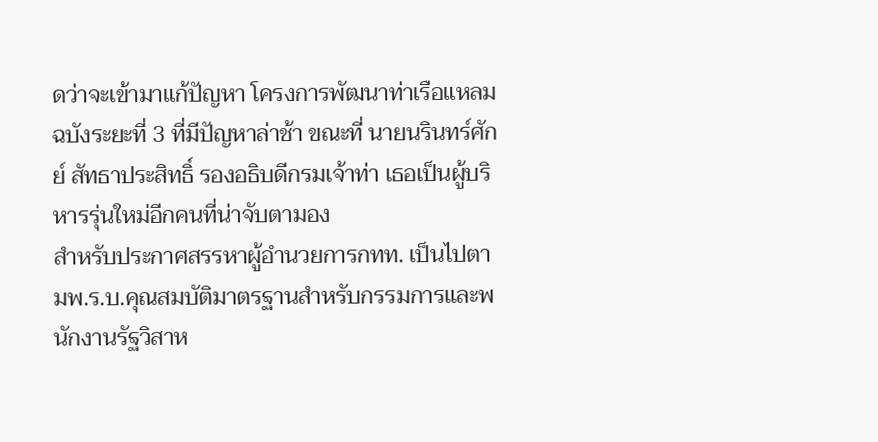ดว่าจะเข้ามาแก้ปัญหา โครงการพัฒนาท่าเรือแหลมฉบังระยะที่ 3 ที่มีปัญหาล่าช้า ขณะที่ นายนรินทร์ศักย์ สัทธาประสิทธิ์ รองอธิบดีกรมเจ้าท่า เธอเป็นผู้บริหารรุ่นใหม่อีกคนที่น่าจับตามอง
สำหรับประกาศสรรหาผู้อำนวยการกทท. เป็นไปตามพ.ร.บ.คุณสมบัติมาตรฐานสำหรับกรรมการและพนักงานรัฐวิสาห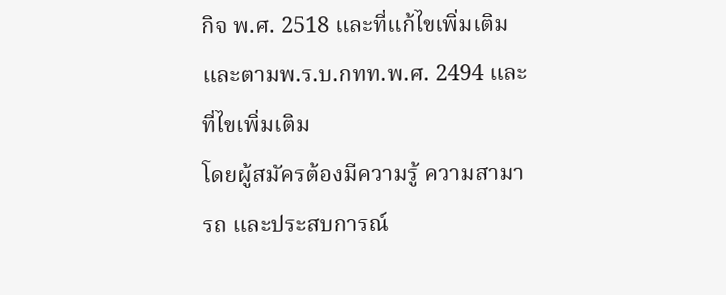กิจ พ.ศ. 2518 และที่แก้ไขเพิ่มเติม และตามพ.ร.บ.กทท.พ.ศ. 2494 และที่ไขเพิ่มเติม
โดยผู้สมัครต้องมีความรู้ ความสามารถ และประสบการณ์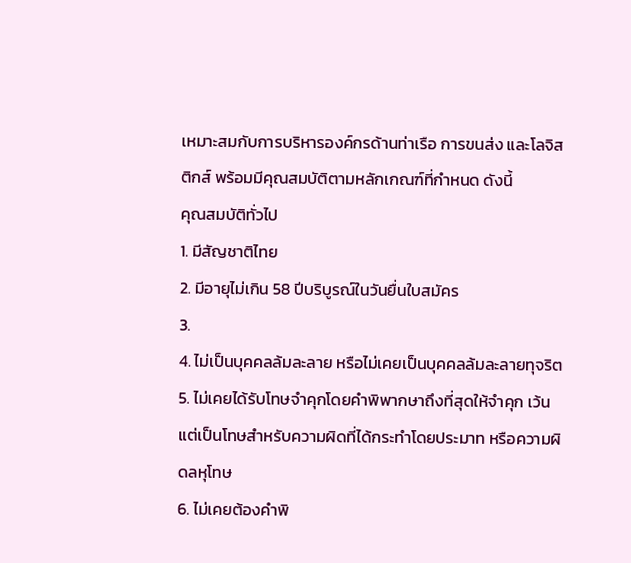เหมาะสมกับการบริหารองค์กรด้านท่าเรือ การขนส่ง และโลจิสติกส์ พร้อมมีคุณสมบัติตามหลักเกณฑ์ที่กำหนด ดังนี้
คุณสมบัติทั่วไป
1. มีสัญชาติไทย
2. มีอายุไม่เกิน 58 ปีบริบูรณ์ในวันยื่นใบสมัคร
3.
4. ไม่เป็นบุคคลล้มละลาย หรือไม่เคยเป็นบุคคลล้มละลายทุจริต
5. ไม่เคยได้รับโทษจำคุกโดยคำพิพากษาถึงที่สุดให้จำคุก เว้นแต่เป็นโทษสำหรับความผิดที่ได้กระทำโดยประมาท หรือความผิดลหุโทษ
6. ไม่เคยต้องคำพิ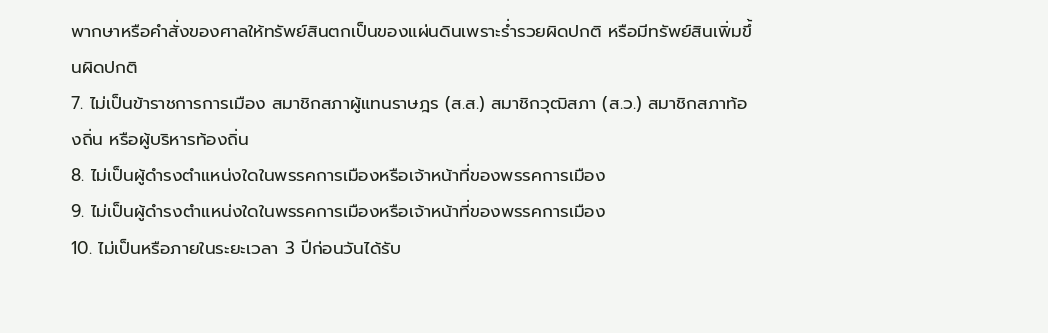พากษาหรือคำสั่งของศาลให้ทรัพย์สินตกเป็นของแผ่นดินเพราะรํ่ารวยผิดปกติ หรือมีทรัพย์สินเพิ่มขึ้นผิดปกติ
7. ไม่เป็นข้าราชการการเมือง สมาชิกสภาผู้แทนราษฎร (ส.ส.) สมาชิกวุฒิสภา (ส.ว.) สมาชิกสภาท้องถิ่น หรือผู้บริหารท้องถิ่น
8. ไม่เป็นผู้ดำรงตำแหน่งใดในพรรคการเมืองหรือเจ้าหน้าที่ของพรรคการเมือง
9. ไม่เป็นผู้ดำรงตำแหน่งใดในพรรคการเมืองหรือเจ้าหน้าที่ของพรรคการเมือง
10. ไม่เป็นหรือภายในระยะเวลา 3 ปีก่อนวันได้รับ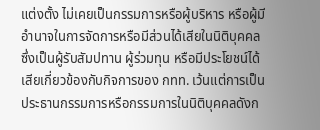แต่งตั้ง ไม่เคยเป็นกรรมการหรือผู้บริหาร หรือผู้มีอำนาจในการจัดการหรือมีส่วนได้เสียในนิติบุคคล ซึ่งเป็นผู้รับสัมปทาน ผู้ร่วมทุน หรือมีประโยชน์ได้เสียเกี่ยวข้องกับกิจการของ กทท. เว้นแต่การเป็นประธานกรรมการหรือกรรมการในนิติบุคคลดังก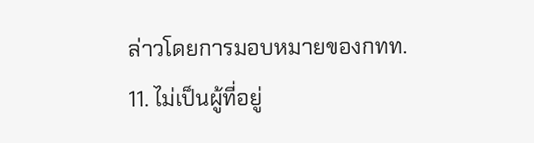ล่าวโดยการมอบหมายของกทท.
11. ไม่เป็นผู้ที่อยู่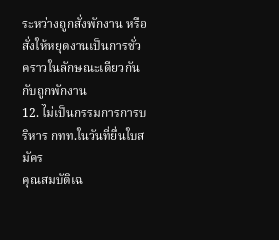ระหว่างถูกสั่งพักงาน หรือสั่งให้หยุดงานเป็นการชั่วคราวในลักษณะเดียวกันกับถูกพักงาน
12. ไม่เป็นกรรมการการบริหาร กทท.ในวันที่ยื่นใบสมัคร
คุณสมบัติเฉ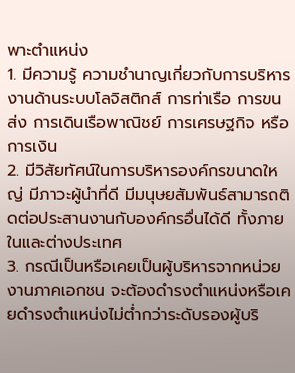พาะตำแหน่ง
1. มีความรู้ ความชำนาญเกี่ยวกับการบริหารงานด้านระบบโลจิสติกส์ การท่าเรือ การขนส่ง การเดินเรือพาณิชย์ การเศรษฐกิจ หรือการเงิน
2. มีวิสัยทัศน์ในการบริหารองค์กรขนาดใหญ่ มีภาวะผู้นำที่ดี มีมนุษยสัมพันธ์สามารถติดต่อประสานงานกับองค์กรอื่นได้ดี ทั้งภายในและต่างประเทศ
3. กรณีเป็นหรือเคยเป็นผู้บริหารจากหน่วยงานภาคเอกชน จะต้องดำรงตำแหน่งหรือเคยดำรงตำแหน่งไม่ตํ่ากว่าระดับรองผู้บริ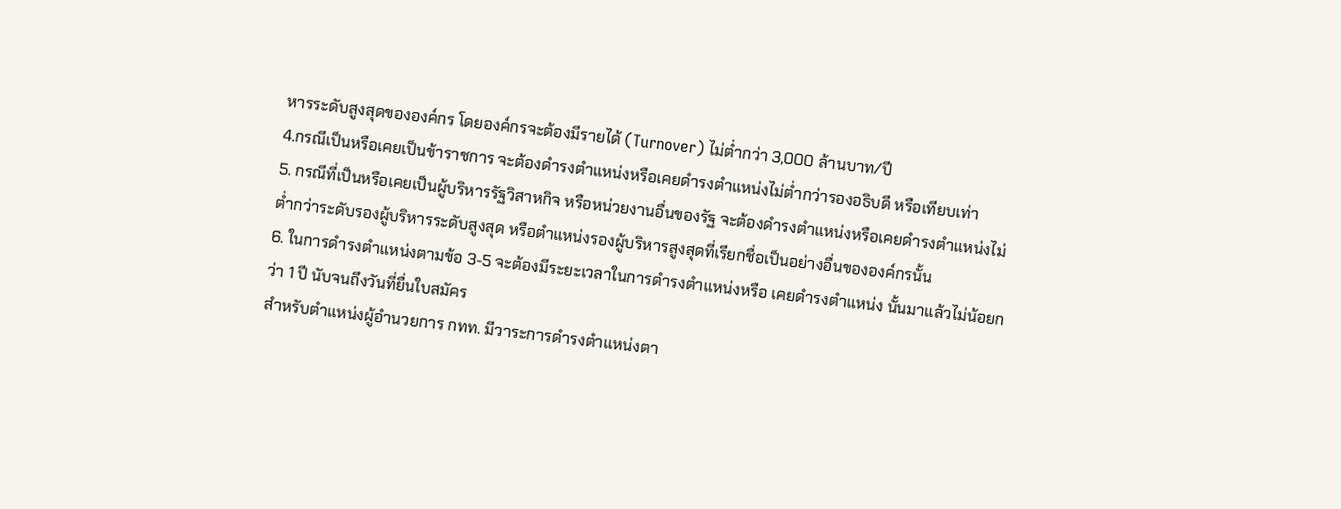หารระดับสูงสุดขององค์กร โดยองค์กรจะต้องมีรายได้ (Turnover) ไม่ตํ่ากว่า 3,000 ล้านบาท/ปี
4.กรณีเป็นหรือเคยเป็นข้าราชการ จะต้องดำรงตำแหน่งหรือเคยดำรงตำแหน่งไม่ตํ่ากว่ารองอธิบดี หรือเทียบเท่า
5. กรณีที่เป็นหรือเคยเป็นผู้บริหารรัฐวิสาหกิจ หรือหน่วยงานอื่นของรัฐ จะต้องดำรงตำแหน่งหรือเคยดำรงตำแหน่งไม่ต่ำกว่าระดับรองผู้บริหารระดับสูงสุด หรือตำแหน่งรองผู้บริหารสูงสุดที่เรียกชื่อเป็นอย่างอื่นขององค์กรนั้น
6. ในการดำรงตำแหน่งตามข้อ 3-5 จะต้องมีระยะเวลาในการดำรงตำแหน่งหรือ เคยดำรงตำแหน่ง นั้นมาแล้วไม่น้อยกว่า 1 ปี นับจนถึงวันที่ยื่นใบสมัคร
สำหรับตำแหน่งผู้อำนวยการ กทท. มีวาระการดำรงตำแหน่งตา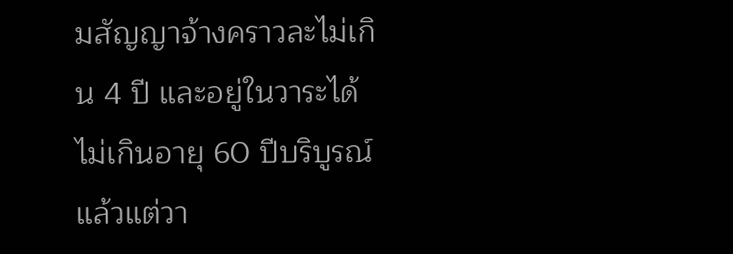มสัญญาจ้างคราวละไม่เกิน 4 ปี และอยู่ในวาระได้ไม่เกินอายุ 60 ปีบริบูรณ์ แล้วแต่วา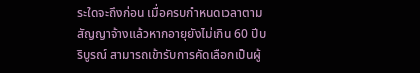ระใดจะถึงก่อน เมื่อครบกำหนดเวลาตามสัญญาจ้างแล้วหากอายุยังไม่เกิน 60 ปีบริบูรณ์ สามารถเข้ารับการคัดเลือกเป็นผู้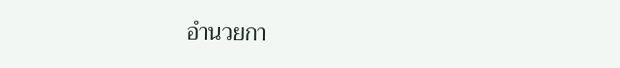อำนวยกา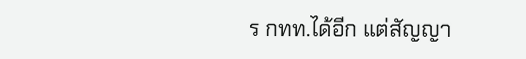ร กทท.ได้อีก แต่สัญญา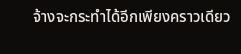จ้างจะกระทำได้อีกเพียงคราวเดียว